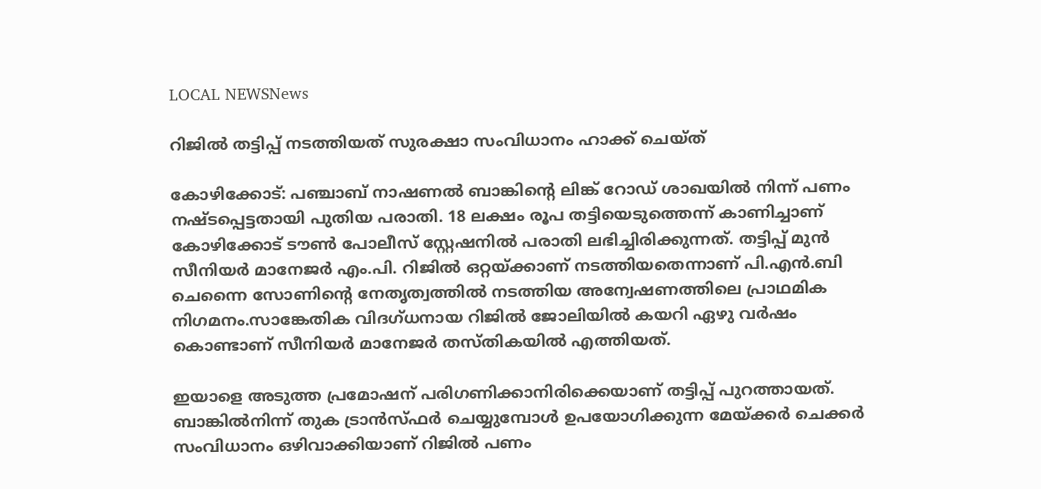LOCAL NEWSNews

റിജില്‍ തട്ടിപ്പ് നടത്തിയത് സുരക്ഷാ സംവിധാനം ഹാക്ക് ചെയ്ത്

കോഴിക്കോട്: പഞ്ചാബ് നാഷണല്‍ ബാങ്കിന്റെ ലിങ്ക് റോഡ് ശാഖയില്‍ നിന്ന് പണം നഷ്ടപ്പെട്ടതായി പുതിയ പരാതി. 18 ലക്ഷം രൂപ തട്ടിയെടുത്തെന്ന് കാണിച്ചാണ് കോഴിക്കോട് ടൗണ്‍ പോലീസ് സ്റ്റേഷനില്‍ പരാതി ലഭിച്ചിരിക്കുന്നത്. തട്ടിപ്പ് മുൻ സീനിയർ മാനേജർ എം.പി. റിജിൽ ഒറ്റയ്ക്കാണ് നടത്തിയതെന്നാണ് പി.എന്‍.ബി ചെന്നൈ സോണിന്റെ നേതൃത്വത്തില്‍ നടത്തിയ അന്വേഷണത്തിലെ പ്രാഥമിക നിഗമനം.സാങ്കേതിക വിദഗ്ധനായ റിജില്‍ ജോലിയില്‍ കയറി ഏഴു വര്‍ഷം കൊണ്ടാണ് സീനിയര്‍ മാനേജര്‍ തസ്തികയില്‍ എത്തിയത്.

ഇയാളെ അടുത്ത പ്രമോഷന് പരിഗണിക്കാനിരിക്കെയാണ് തട്ടിപ്പ് പുറത്തായത്. ബാങ്കില്‍നിന്ന് തുക ട്രാന്‍സ്ഫര്‍ ചെയ്യുമ്പോള്‍ ഉപയോഗിക്കുന്ന മേയ്ക്കര്‍ ചെക്കര്‍ സംവിധാനം ഒഴിവാക്കിയാണ് റിജില്‍ പണം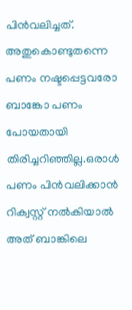പിന്‍വലിച്ചത്. അതുകൊണ്ടുതന്നെ പണം നഷ്ടപ്പെട്ടവരോ ബാങ്കോ പണം പോയതായി തിരിച്ചറിഞ്ഞില്ല.ഒരാള്‍ പണം പിന്‍വലിക്കാന്‍ റിക്വസ്റ്റ് നല്‍കിയാല്‍ അത് ബാങ്കിലെ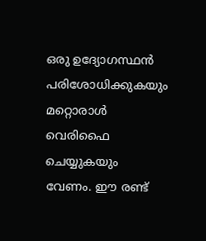ഒരു ഉദ്യോഗസ്ഥന്‍ പരിശോധിക്കുകയും മറ്റൊരാള്‍ വെരിഫൈ ചെയ്യുകയും വേണം. ഈ രണ്ട്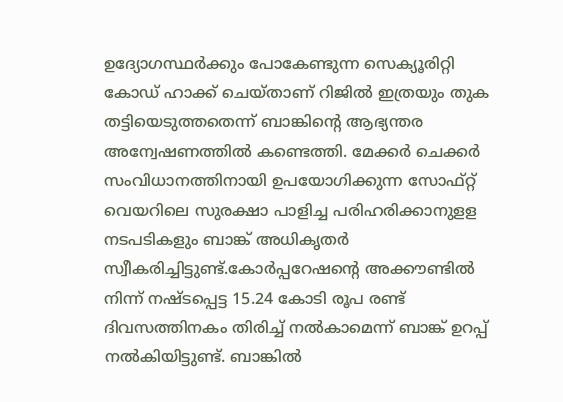ഉദ്യോഗസ്ഥര്‍ക്കും പോകേണ്ടുന്ന സെക്യൂരിറ്റി കോഡ് ഹാക്ക് ചെയ്താണ് റിജില്‍ ഇത്രയും തുക തട്ടിയെടുത്തതെന്ന് ബാങ്കിന്റെ ആഭ്യന്തര അന്വേഷണത്തില്‍ കണ്ടെത്തി. മേക്കർ ചെക്കർ സംവിധാനത്തിനായി ഉപയോഗിക്കുന്ന സോഫ്റ്റ് വെയറിലെ സുരക്ഷാ പാളിച്ച പരിഹരിക്കാനുളള നടപടികളും ബാങ്ക് അധികൃതർ സ്വീകരിച്ചിട്ടുണ്ട്.കോര്‍പ്പറേഷന്റെ അക്കൗണ്ടില്‍ നിന്ന് നഷ്ടപ്പെട്ട 15.24 കോടി രൂപ രണ്ട് ദിവസത്തിനകം തിരിച്ച് നല്‍കാമെന്ന് ബാങ്ക് ഉറപ്പ് നല്‍കിയിട്ടുണ്ട്. ബാങ്കില്‍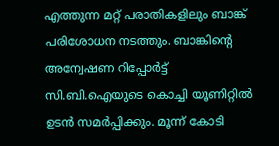എത്തുന്ന മറ്റ് പരാതികളിലും ബാങ്ക് പരിശോധന നടത്തും. ബാങ്കിന്റെ അന്വേഷണ റിപ്പോര്‍ട്ട് സി.ബി.ഐയുടെ കൊച്ചി യൂണിറ്റില്‍ ഉടന്‍ സമര്‍പ്പിക്കും. മൂന്ന് കോടി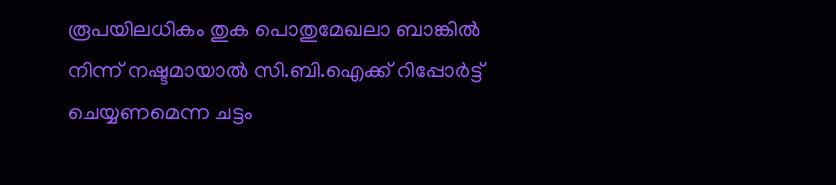രൂപയിലധികം തുക പൊതുമേഖലാ ബാങ്കില്‍ നിന്ന് നഷ്ടമായാല്‍ സി.ബി.ഐക്ക് റിപ്പോര്‍ട്ട് ചെയ്യണമെന്ന ചട്ടം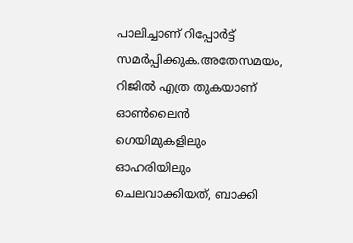പാലിച്ചാണ് റിപ്പോര്‍ട്ട് സമര്‍പ്പിക്കുക.അതേസമയം, റിജില്‍ എത്ര തുകയാണ് ഓണ്‍ലൈന്‍ ഗെയിമുകളിലും ഓഹരിയിലും ചെലവാക്കിയത്, ബാക്കി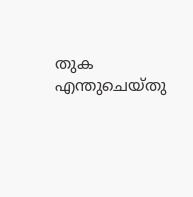തുക എന്തുചെയ്തു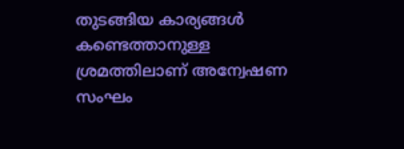തുടങ്ങിയ കാര്യങ്ങള്‍ കണ്ടെത്താനുള്ള ശ്രമത്തിലാണ് അന്വേഷണ സംഘം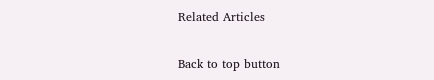Related Articles

Back to top button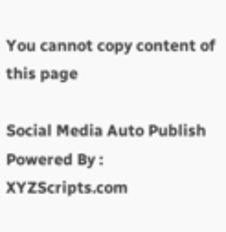You cannot copy content of this page

Social Media Auto Publish Powered By : XYZScripts.com